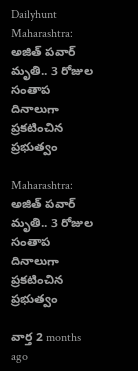Dailyhunt
Maharashtra: అజిత్ పవార్ మృతి.. 3 రోజుల సంతాప దినాలుగా ప్రకటించిన ప్రభుత్వం

Maharashtra: అజిత్ పవార్ మృతి.. 3 రోజుల సంతాప దినాలుగా ప్రకటించిన ప్రభుత్వం

వార్త 2 months ago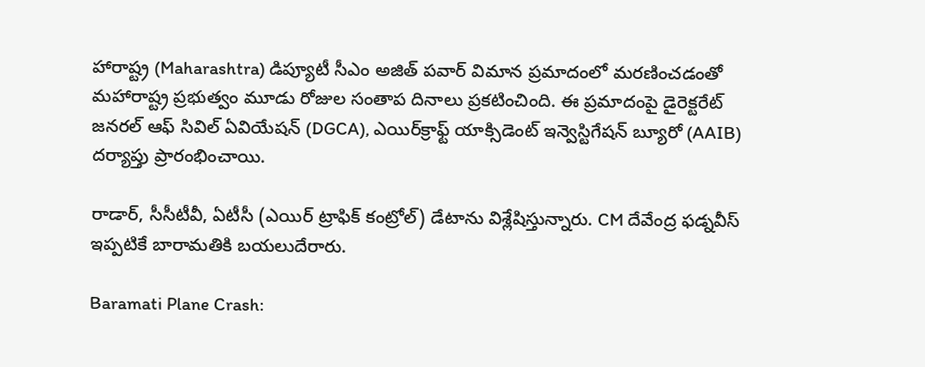హారాష్ట్ర (Maharashtra) డిప్యూటీ సీఎం అజిత్ పవార్ విమాన ప్రమాదంలో మరణించడంతో మహారాష్ట్ర ప్రభుత్వం మూడు రోజుల సంతాప దినాలు ప్రకటించింది. ఈ ప్రమాదంపై డైరెక్టరేట్ జనరల్ ఆఫ్ సివిల్ ఏవియేషన్ (DGCA), ఎయిర్‌క్రాఫ్ట్ యాక్సిడెంట్ ఇన్వెస్టిగేషన్ బ్యూరో (AAIB) దర్యాప్తు ప్రారంభించాయి.

రాడార్, సీసీటీవీ, ఏటీసీ (ఎయిర్ ట్రాఫిక్ కంట్రోల్) డేటాను విశ్లేషిస్తున్నారు. CM దేవేంద్ర ఫడ్నవీస్ ఇప్పటికే బారామతికి బయలుదేరారు.

Baramati Plane Crash: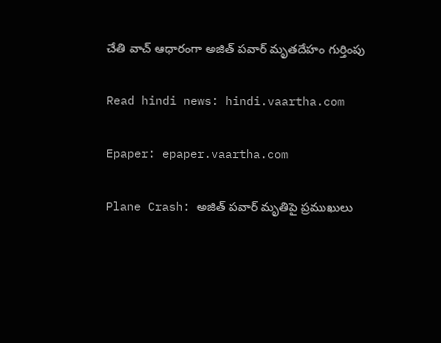చేతి వాచ్ ఆధారంగా అజిత్ పవార్ మృతదేహం గుర్తింపు

Read hindi news: hindi.vaartha.com

Epaper: epaper.vaartha.com

Plane Crash: అజిత్ పవార్ మృతిపై ప్రముఖులు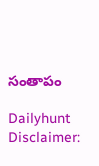సంతాపం

Dailyhunt
Disclaimer: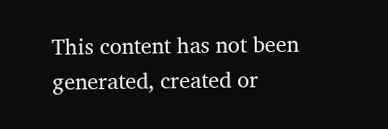This content has not been generated, created or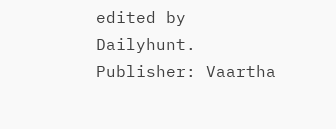edited by Dailyhunt. Publisher: Vaartha